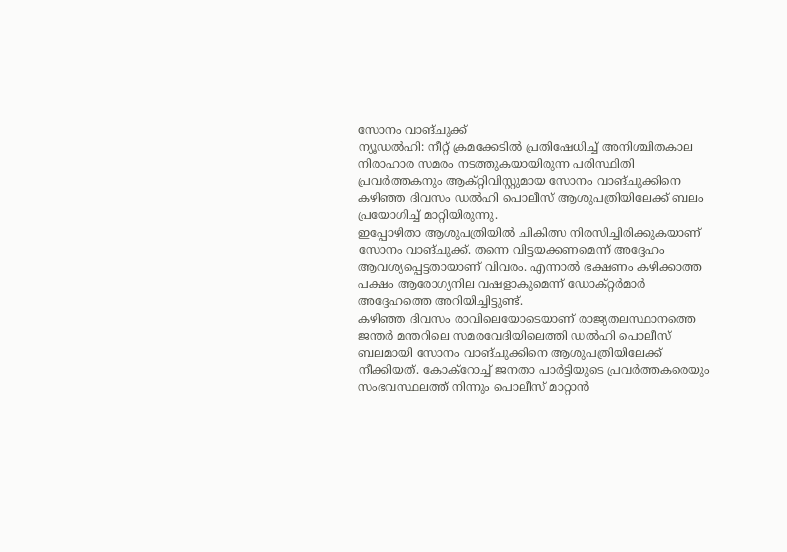സോനം വാങ്ചുക്ക്
ന്യൂഡൽഹി: നീറ്റ് ക്രമക്കേടിൽ പ്രതിഷേധിച്ച് അനിശ്ചിതകാല നിരാഹാര സമരം നടത്തുകയായിരുന്ന പരിസ്ഥിതി പ്രവർത്തകനും ആക്റ്റിവിസ്റ്റുമായ സോനം വാങ്ചുക്കിനെ കഴിഞ്ഞ ദിവസം ഡൽഹി പൊലീസ് ആശുപത്രിയിലേക്ക് ബലം പ്രയോഗിച്ച് മാറ്റിയിരുന്നു.
ഇപ്പോഴിതാ ആശുപത്രിയിൽ ചികിത്സ നിരസിച്ചിരിക്കുകയാണ് സോനം വാങ്ചുക്ക്. തന്നെ വിട്ടയക്കണമെന്ന് അദ്ദേഹം ആവശ്യപ്പെട്ടതായാണ് വിവരം. എന്നാൽ ഭക്ഷണം കഴിക്കാത്ത പക്ഷം ആരോഗ്യനില വഷളാകുമെന്ന് ഡോക്റ്റർമാർ അദ്ദേഹത്തെ അറിയിച്ചിട്ടുണ്ട്.
കഴിഞ്ഞ ദിവസം രാവിലെയോടെയാണ് രാജ്യതലസ്ഥാനത്തെ ജന്തർ മന്തറിലെ സമരവേദിയിലെത്തി ഡൽഹി പൊലീസ് ബലമായി സോനം വാങ്ചുക്കിനെ ആശുപത്രിയിലേക്ക് നീക്കിയത്. കോക്റോച്ച് ജനതാ പാർട്ടിയുടെ പ്രവർത്തകരെയും സംഭവസ്ഥലത്ത് നിന്നും പൊലീസ് മാറ്റാൻ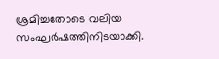ശ്രമിച്ചതോടെ വലിയ സംഘർഷത്തിനിടയാക്കി.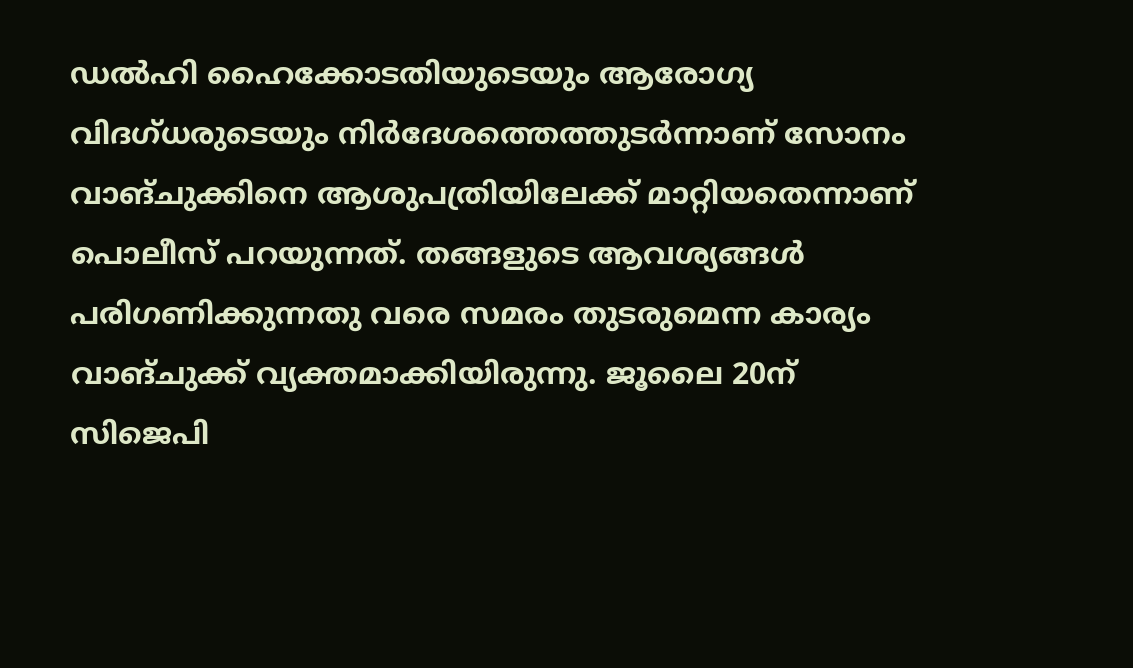ഡൽഹി ഹൈക്കോടതിയുടെയും ആരോഗ്യ വിദഗ്ധരുടെയും നിർദേശത്തെത്തുടർന്നാണ് സോനം വാങ്ചുക്കിനെ ആശുപത്രിയിലേക്ക് മാറ്റിയതെന്നാണ് പൊലീസ് പറയുന്നത്. തങ്ങളുടെ ആവശ്യങ്ങൾ പരിഗണിക്കുന്നതു വരെ സമരം തുടരുമെന്ന കാര്യം വാങ്ചുക്ക് വ്യക്തമാക്കിയിരുന്നു. ജൂലൈ 20ന് സിജെപി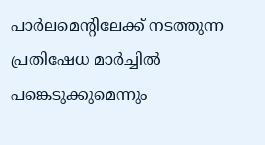പാർലമെന്റിലേക്ക് നടത്തുന്ന പ്രതിഷേധ മാർച്ചിൽ പങ്കെടുക്കുമെന്നും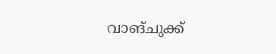വാങ്ചുക്ക്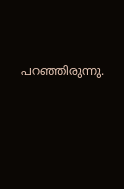പറഞ്ഞിരുന്നു.